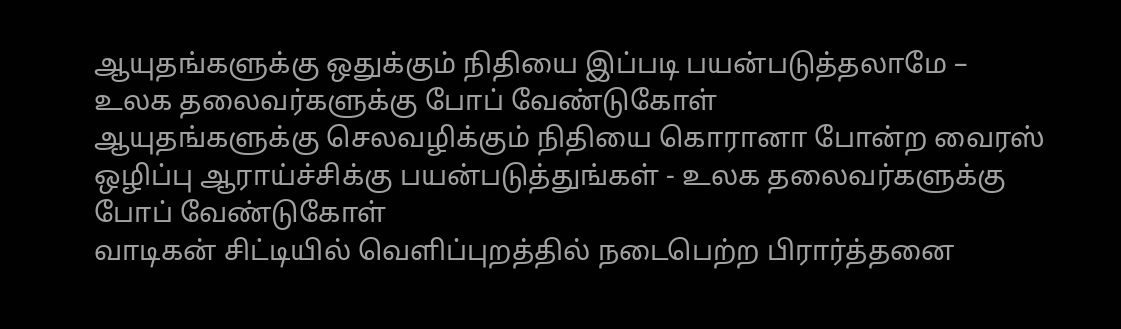ஆயுதங்களுக்கு ஒதுக்கும் நிதியை இப்படி பயன்படுத்தலாமே – உலக தலைவர்களுக்கு போப் வேண்டுகோள்
ஆயுதங்களுக்கு செலவழிக்கும் நிதியை கொரானா போன்ற வைரஸ் ஒழிப்பு ஆராய்ச்சிக்கு பயன்படுத்துங்கள் - உலக தலைவர்களுக்கு போப் வேண்டுகோள்
வாடிகன் சிட்டியில் வெளிப்புறத்தில் நடைபெற்ற பிரார்த்தனை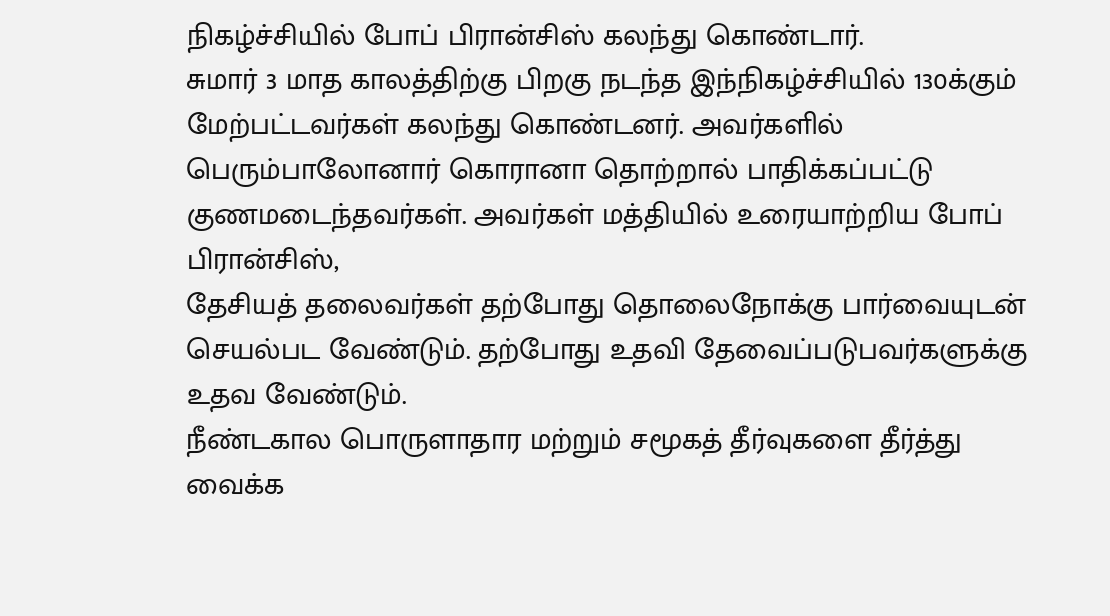நிகழ்ச்சியில் போப் பிரான்சிஸ் கலந்து கொண்டார்.
சுமார் 3 மாத காலத்திற்கு பிறகு நடந்த இந்நிகழ்ச்சியில் 130க்கும் மேற்பட்டவர்கள் கலந்து கொண்டனர். அவர்களில் பெரும்பாலோனார் கொரானா தொற்றால் பாதிக்கப்பட்டு குணமடைந்தவர்கள். அவர்கள் மத்தியில் உரையாற்றிய போப் பிரான்சிஸ்,
தேசியத் தலைவர்கள் தற்போது தொலைநோக்கு பார்வையுடன் செயல்பட வேண்டும். தற்போது உதவி தேவைப்படுபவர்களுக்கு உதவ வேண்டும்.
நீண்டகால பொருளாதார மற்றும் சமூகத் தீர்வுகளை தீர்த்து வைக்க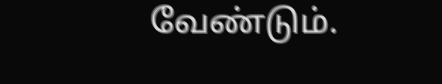வேண்டும்.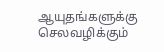ஆயுதங்களுக்கு செலவழிக்கும்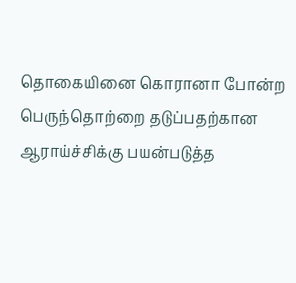தொகையினை கொரானா போன்ற பெருந்தொற்றை தடுப்பதற்கான ஆராய்ச்சிக்கு பயன்படுத்த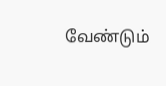வேண்டும்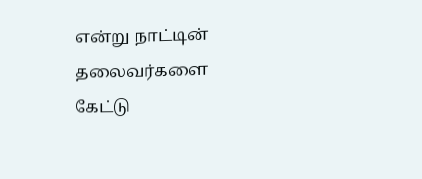என்று நாட்டின் தலைவர்களை கேட்டு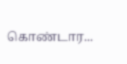கொண்டார...